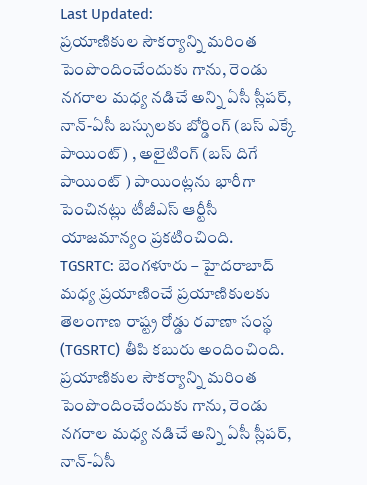Last Updated:
ప్రయాణికుల సౌకర్యాన్ని మరింత పెంపొందించేందుకు గాను, రెండు నగరాల మధ్య నడిచే అన్ని ఏసీ స్లీపర్, నాన్-ఏసీ బస్సులకు బోర్డింగ్ (బస్ ఎక్కే పాయింట్) , అలైటింగ్ (బస్ దిగే పాయింట్ ) పాయింట్లను భారీగా పెంచినట్లు టీజీఎస్ ఆర్టీసీ యాజమాన్యం ప్రకటించింది.
TGSRTC: బెంగళూరు – హైదరాబాద్ మధ్య ప్రయాణించే ప్రయాణికులకు తెలంగాణ రాష్ట్ర రోడ్డు రవాణా సంస్థ (TGSRTC) తీపి కబురు అందించింది. ప్రయాణికుల సౌకర్యాన్ని మరింత పెంపొందించేందుకు గాను, రెండు నగరాల మధ్య నడిచే అన్ని ఏసీ స్లీపర్, నాన్-ఏసీ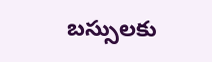బస్సులకు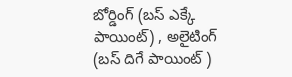బోర్డింగ్ (బస్ ఎక్కే పాయింట్) , అలైటింగ్ (బస్ దిగే పాయింట్ )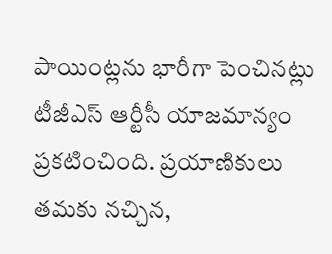పాయింట్లను భారీగా పెంచినట్లు టీజీఎస్ ఆర్టీసీ యాజమాన్యం ప్రకటించింది. ప్రయాణికులు తమకు నచ్చిన,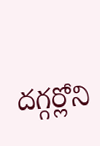దగ్గర్లోని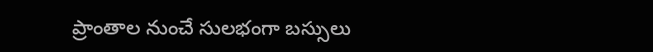ప్రాంతాల నుంచే సులభంగా బస్సులు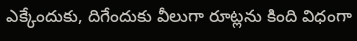ఎక్కేందుకు, దిగేందుకు వీలుగా రూట్లను కింది విధంగా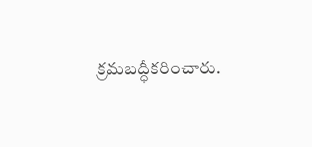క్రమబద్ధీకరించారు.